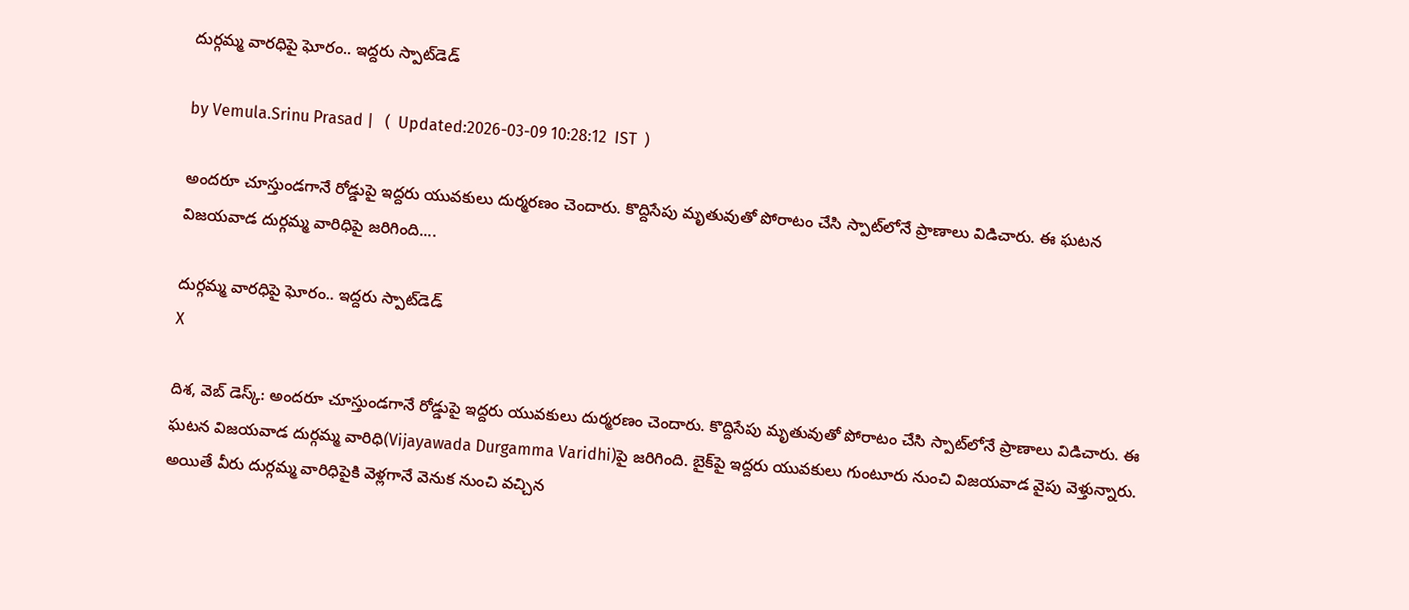దుర్గమ్మ వారధిపై ఘోరం.. ఇద్దరు స్పాట్‌డెడ్

by Vemula.Srinu Prasad |   (  Updated:2026-03-09 10:28:12  IST  )

అందరూ చూస్తుండగానే రోడ్డుపై ఇద్దరు యువకులు దుర్మరణం చెందారు. కొద్దిసేపు మృతువుతో పోరాటం చేసి స్పాట్‌లోనే ప్రాణాలు విడిచారు. ఈ ఘటన విజయవాడ దుర్గమ్మ వారిధిపై జరిగింది....

దుర్గమ్మ వారధిపై ఘోరం.. ఇద్దరు స్పాట్‌డెడ్
X

దిశ, వెబ్ డెస్క్: అందరూ చూస్తుండగానే రోడ్డుపై ఇద్దరు యువకులు దుర్మరణం చెందారు. కొద్దిసేపు మృతువుతో పోరాటం చేసి స్పాట్‌లోనే ప్రాణాలు విడిచారు. ఈ ఘటన విజయవాడ దుర్గమ్మ వారిధి(Vijayawada Durgamma Varidhi)పై జరిగింది. బైక్‌పై ఇద్దరు యువకులు గుంటూరు నుంచి విజయవాడ వైపు వెళ్తున్నారు. అయితే వీరు దుర్గమ్మ వారిధిపైకి వెళ్లగానే వెనుక నుంచి వచ్చిన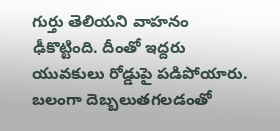గుర్తు తెలియని వాహనం ఢీకొట్టింది. దీంతో ఇద్దరు యువకులు రోడ్డుపై పడిపోయారు. బలంగా దెబ్బలుతగలడంతో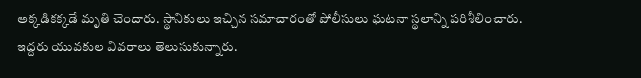అక్కడికక్కడే మృతి చెందారు. స్థానికులు ఇచ్చిన సమాచారంతో పోలీసులు ఘటనా స్థలాన్ని పరిశీలించారు. ఇద్దరు యువకుల వివరాలు తెలుసుకున్నారు.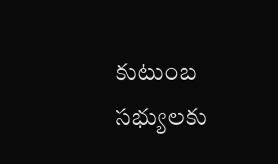కుటుంబ సభ్యులకు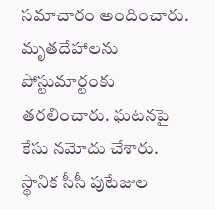సమాచారం అందించారు. మృతదేహాలను పోస్టుమార్టంకు తరలించారు. ఘటనపై కేసు నమోదు చేశారు. స్థానిక సీసీ పుటేజుల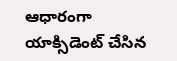ఆధారంగా యాక్సిడెంట్ చేసిన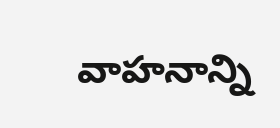వాహనాన్ని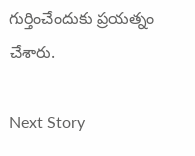గుర్తించేందుకు ప్రయత్నం చేశారు.

Next Story